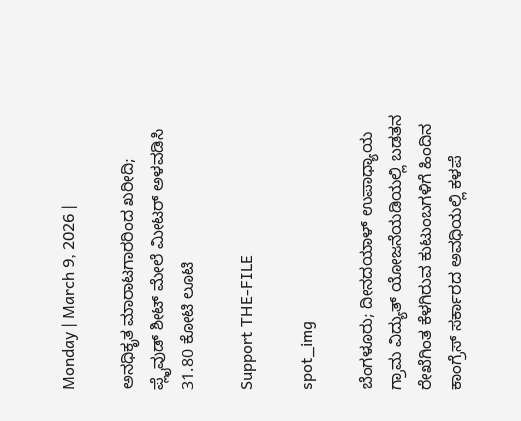Monday | March 9, 2026 |

ಅನಧಿಕೃತ ಮಾರಾಟಗಾರರಿಂದ ಖರೀದಿ; ಪ್ಲೈವುಡ್‌ ಶೀಟ್‌ ಮೇಲೆ ಮೀಟರ್‌ ಅಳವಡಿಸಿ 31.80 ಕೋಟಿ ಲೂಟಿ

Support THE-FILE

spot_img

ಬೆಂಗಳೂರು; ದೀನದಯಾಳ್‌ ಉಪಾಧ್ಯಾಯ ಗ್ರಾಮ ವಿದ್ಯುತ್‌ ಯೋಜನೆಯಡಿಯಲ್ಲಿ ಬಡತನ ರೇಖೆಗಿಂತ ಕೆಳಗಿರುವ ಕುಟುಂಬಗಳಿಗೆ ಹಿಂದಿನ ಕಾಂಗ್ರೆಸ್‌ ಸರ್ಕಾರದ ಅವಧಿಯಲ್ಲಿ ಕಳಪೆ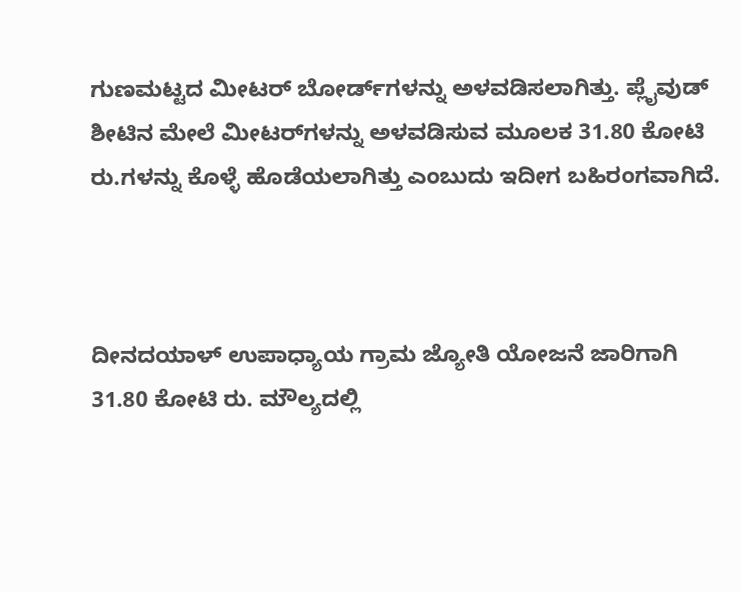ಗುಣಮಟ್ಟದ ಮೀಟರ್‌ ಬೋರ್ಡ್‌ಗಳನ್ನು ಅಳವಡಿಸಲಾಗಿತ್ತು. ಪ್ಲೈವುಡ್‌ ಶೀಟಿನ ಮೇಲೆ ಮೀಟರ್‌ಗಳನ್ನು ಅಳವಡಿಸುವ ಮೂಲಕ 31.80 ಕೋಟಿ ರು.ಗಳನ್ನು ಕೊಳ್ಳೆ ಹೊಡೆಯಲಾಗಿತ್ತು ಎಂಬುದು ಇದೀಗ ಬಹಿರಂಗವಾಗಿದೆ.



ದೀನದಯಾಳ್‌ ಉಪಾಧ್ಯಾಯ ಗ್ರಾಮ ಜ್ಯೋತಿ ಯೋಜನೆ ಜಾರಿಗಾಗಿ 31.80 ಕೋಟಿ ರು. ಮೌಲ್ಯದಲ್ಲಿ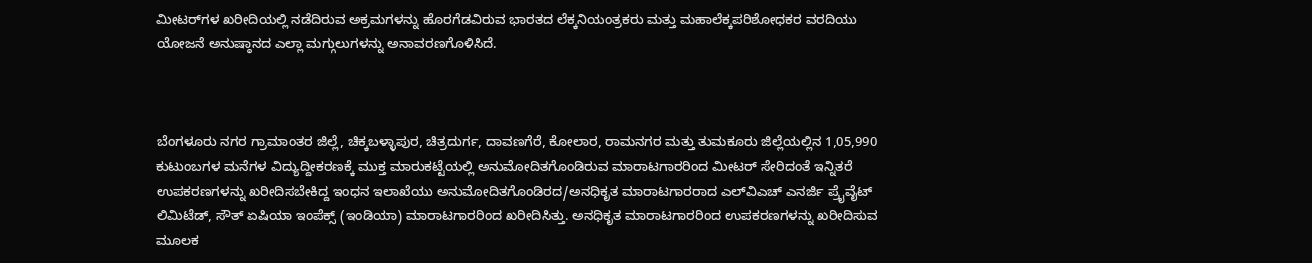ಮೀಟರ್‌ಗಳ ಖರೀದಿಯಲ್ಲಿ ನಡೆದಿರುವ ಅಕ್ರಮಗಳನ್ನು ಹೊರಗೆಡವಿರುವ ಭಾರತದ ಲೆಕ್ಕನಿಯಂತ್ರಕರು ಮತ್ತು ಮಹಾಲೆಕ್ಕಪರಿಶೋಧಕರ ವರದಿಯು ಯೋಜನೆ ಅನುಷ್ಠಾನದ ಎಲ್ಲಾ ಮಗ್ಗುಲುಗಳನ್ನು ಅನಾವರಣಗೊಳಿಸಿದೆ.



ಬೆಂಗಳೂರು ನಗರ ಗ್ರಾಮಾಂತರ ಜಿಲ್ಲೆ, ಚಿಕ್ಕಬಳ್ಳಾಪುರ, ಚಿತ್ರದುರ್ಗ, ದಾವಣಗೆರೆ, ಕೋಲಾರ, ರಾಮನಗರ ಮತ್ತು ತುಮಕೂರು ಜಿಲ್ಲೆಯಲ್ಲಿನ 1,05,990 ಕುಟುಂಬಗಳ ಮನೆಗಳ ವಿದ್ಯುದ್ದೀಕರಣಕ್ಕೆ ಮುಕ್ತ ಮಾರುಕಟ್ಟೆಯಲ್ಲಿ ಅನುಮೋದಿತಗೊಂಡಿರುವ ಮಾರಾಟಗಾರರಿಂದ ಮೀಟರ್‌ ಸೇರಿದಂತೆ ಇನ್ನಿತರೆ ಉಪಕರಣಗಳನ್ನು ಖರೀದಿಸಬೇಕಿದ್ದ ಇಂಧನ ಇಲಾಖೆಯು ಅನುಮೋದಿತಗೊಂಡಿರದ/ಅನಧಿಕೃತ ಮಾರಾಟಗಾರರಾದ ಎಲ್‌ವಿಎಚ್‌ ಎನರ್ಜಿ ಪ್ರೈವೈಟ್‌ ಲಿಮಿಟೆಡ್‌, ಸೌತ್‌ ಏಷಿಯಾ ಇಂಪೆಕ್ಸ್‌ (ಇಂಡಿಯಾ) ಮಾರಾಟಗಾರರಿಂದ ಖರೀದಿಸಿತ್ತು. ಅನಧಿಕೃತ ಮಾರಾಟಗಾರರಿಂದ ಉಪಕರಣಗಳನ್ನು ಖರೀದಿಸುವ ಮೂಲಕ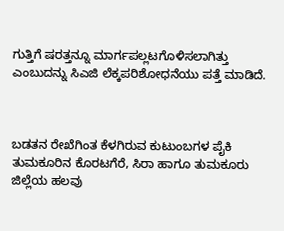ಗುತ್ತಿಗೆ ಷರತ್ತನ್ನೂ ಮಾರ್ಗಪಲ್ಲಟಗೊಳಿಸಲಾಗಿತ್ತು ಎಂಬುದನ್ನು ಸಿಎಜಿ ಲೆಕ್ಕಪರಿಶೋಧನೆಯು ಪತ್ತೆ ಮಾಡಿದೆ.



ಬಡತನ ರೇಖೆಗಿಂತ ಕೆಳಗಿರುವ ಕುಟುಂಬಗಳ ಪೈಕಿ ತುಮಕೂರಿನ ಕೊರಟಗೆರೆ, ಸಿರಾ ಹಾಗೂ ತುಮಕೂರು ಜಿಲ್ಲೆಯ ಹಲವು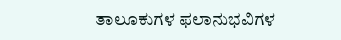ತಾಲೂಕುಗಳ ಫಲಾನುಭವಿಗಳ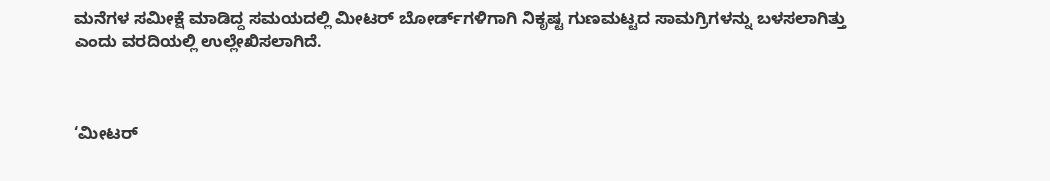ಮನೆಗಳ ಸಮೀಕ್ಷೆ ಮಾಡಿದ್ದ ಸಮಯದಲ್ಲಿ ಮೀಟರ್‌ ಬೋರ್ಡ್‌ಗಳಿಗಾಗಿ ನಿಕೃಷ್ಟ ಗುಣಮಟ್ಟದ ಸಾಮಗ್ರಿಗಳನ್ನು ಬಳಸಲಾಗಿತ್ತು ಎಂದು ವರದಿಯಲ್ಲಿ ಉಲ್ಲೇಖಿಸಲಾಗಿದೆ.



‘ಮೀಟರ್‌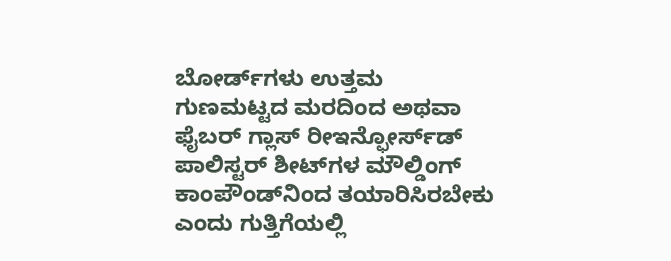ಬೋರ್ಡ್‌ಗಳು ಉತ್ತಮ ಗುಣಮಟ್ಟದ ಮರದಿಂದ ಅಥವಾ ಫೈಬರ್‌ ಗ್ಲಾಸ್‌ ರೀಇನ್ಫೋರ್ಸ್‌ಡ್‌ ಪಾಲಿಸ್ಟರ್‌ ಶೀಟ್‌ಗಳ ಮೌಲ್ಡಿಂಗ್‌ ಕಾಂಪೌಂಡ್‌ನಿಂದ ತಯಾರಿಸಿರಬೇಕು ಎಂದು ಗುತ್ತಿಗೆಯಲ್ಲಿ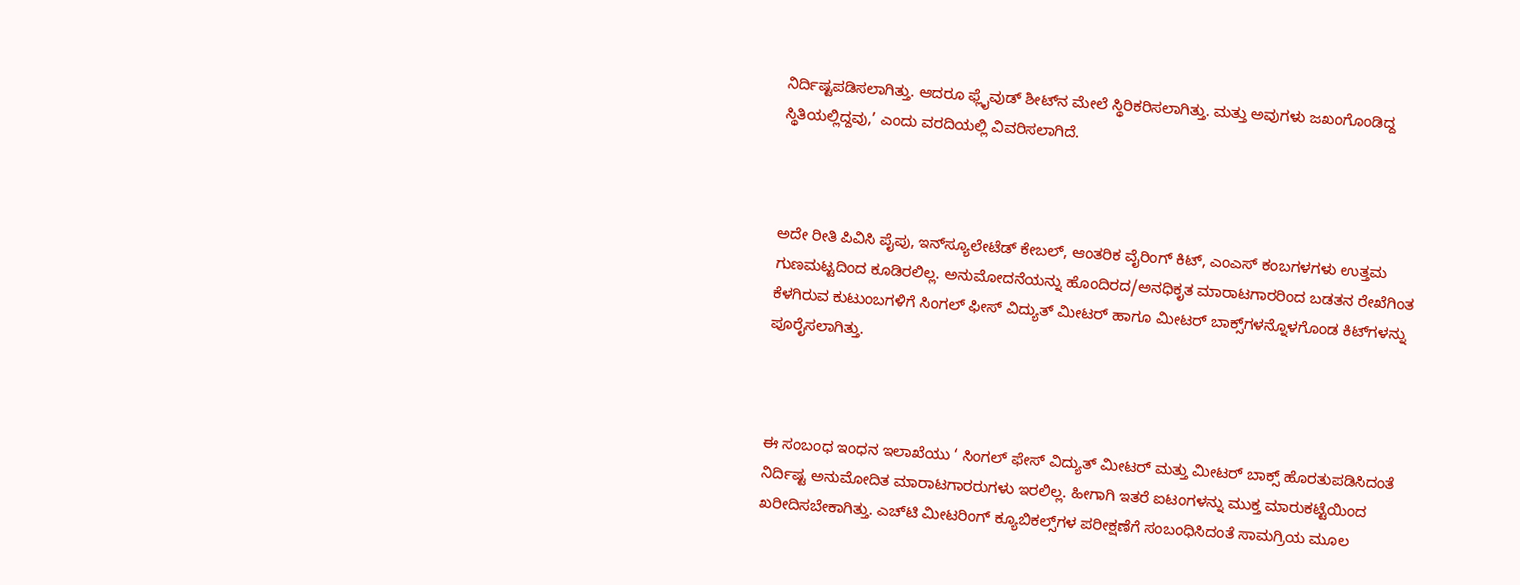ನಿರ್ದಿಷ್ಟಪಡಿಸಲಾಗಿತ್ತು. ಆದರೂ ಫ್ಲೈವುಡ್‌ ಶೀಟ್‌ನ ಮೇಲೆ ಸ್ಥಿರಿಕರಿಸಲಾಗಿತ್ತು. ಮತ್ತು ಅವುಗಳು ಜಖಂಗೊಂಡಿದ್ದ ಸ್ಥಿತಿಯಲ್ಲಿದ್ದವು,’ ಎಂದು ವರದಿಯಲ್ಲಿ ವಿವರಿಸಲಾಗಿದೆ.



ಅದೇ ರೀತಿ ಪಿವಿಸಿ ಪೈಪು, ಇನ್‌ಸ್ಯೂಲೇಟೆಡ್‌ ಕೇಬಲ್‌, ಆಂತರಿಕ ವೈರಿಂಗ್‌ ಕಿಟ್‌, ಎಂಎಸ್‌ ಕಂಬಗಳಗಳು ಉತ್ತಮ ಗುಣಮಟ್ಟದಿಂದ ಕೂಡಿರಲಿಲ್ಲ. ಅನುಮೋದನೆಯನ್ನು ಹೊಂದಿರದ/ಅನಧಿಕೃತ ಮಾರಾಟಗಾರರಿಂದ ಬಡತನ ರೇಖೆಗಿಂತ ಕೆಳಗಿರುವ ಕುಟುಂಬಗಳಿಗೆ ಸಿಂಗಲ್‌ ಫೀಸ್‌ ವಿದ್ಯುತ್‌ ಮೀಟರ್‌ ಹಾಗೂ ಮೀಟರ್‌ ಬಾಕ್ಸ್‌ಗಳನ್ನೊಳಗೊಂಡ ಕಿಟ್‌ಗಳನ್ನು ಪೂರೈಸಲಾಗಿತ್ತು.



ಈ ಸಂಬಂಧ ಇಂಧನ ಇಲಾಖೆಯು ‘ ಸಿಂಗಲ್‌ ಫೇಸ್‌ ವಿದ್ಯುತ್‌ ಮೀಟರ್‌ ಮತ್ತು ಮೀಟರ್‌ ಬಾಕ್ಸ್ ಹೊರತುಪಡಿಸಿದಂತೆ ನಿರ್ದಿಷ್ಟ ಅನುಮೋದಿತ ಮಾರಾಟಗಾರರುಗಳು ಇರಲಿಲ್ಲ. ಹೀಗಾಗಿ ಇತರೆ ಐಟಂಗಳನ್ನು ಮುಕ್ತ ಮಾರುಕಟ್ಟೆಯಿಂದ ಖರೀದಿಸಬೇಕಾಗಿತ್ತು. ಎಚ್‌ಟಿ ಮೀಟರಿಂಗ್‌ ಕ್ಯೂಬಿಕಲ್ಸ್‌ಗಳ ಪರೀಕ್ಷಣೆಗೆ ಸಂಬಂಧಿಸಿದಂತೆ ಸಾಮಗ್ರಿಯ ಮೂಲ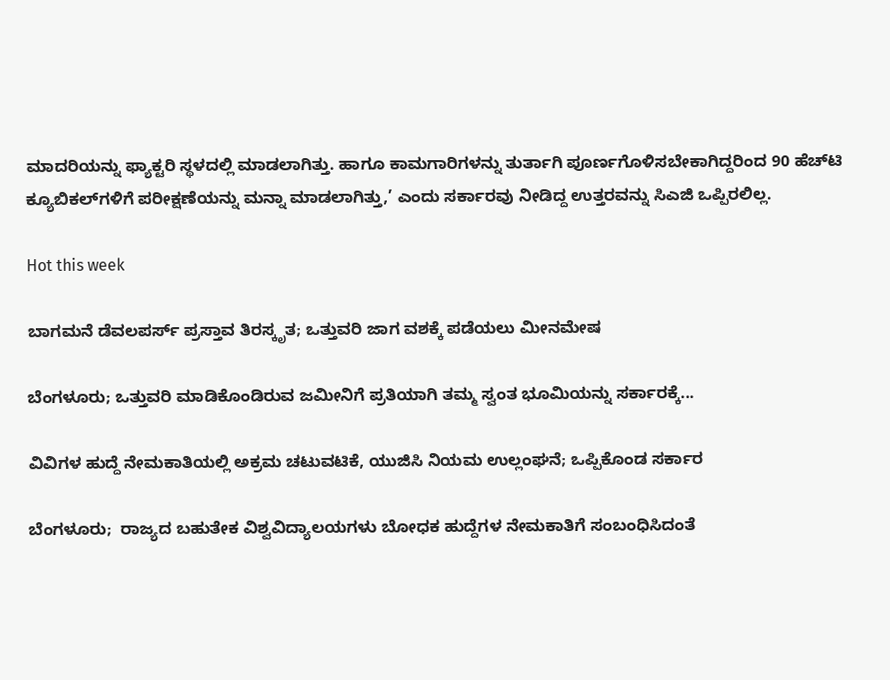ಮಾದರಿಯನ್ನು ಫ್ಯಾಕ್ಟರಿ ಸ್ಥಳದಲ್ಲಿ ಮಾಡಲಾಗಿತ್ತು. ಹಾಗೂ ಕಾಮಗಾರಿಗಳನ್ನು ತುರ್ತಾಗಿ ಪೂರ್ಣಗೊಳಿಸಬೇಕಾಗಿದ್ದರಿಂದ 90 ಹೆಚ್‌ಟಿ ಕ್ಯೂಬಿಕಲ್‌ಗಳಿಗೆ ಪರೀಕ್ಷಣೆಯನ್ನು ಮನ್ನಾ ಮಾಡಲಾಗಿತ್ತು,’ ಎಂದು ಸರ್ಕಾರವು ನೀಡಿದ್ದ ಉತ್ತರವನ್ನು ಸಿಎಜಿ ಒಪ್ಪಿರಲಿಲ್ಲ.

Hot this week

ಬಾಗಮನೆ ಡೆವಲಪರ್ಸ್‌ ಪ್ರಸ್ತಾವ ತಿರಸ್ಕೃತ; ಒತ್ತುವರಿ ಜಾಗ ವಶಕ್ಕೆ ಪಡೆಯಲು ಮೀನಮೇಷ

ಬೆಂಗಳೂರು; ಒತ್ತುವರಿ ಮಾಡಿಕೊಂಡಿರುವ ಜಮೀನಿಗೆ ಪ್ರತಿಯಾಗಿ ತಮ್ಮ ಸ್ವಂತ ಭೂಮಿಯನ್ನು ಸರ್ಕಾರಕ್ಕೆ...

ವಿವಿಗಳ ಹುದ್ದೆ ನೇಮಕಾತಿಯಲ್ಲಿ ಅಕ್ರಮ ಚಟುವಟಿಕೆ, ಯುಜಿಸಿ ನಿಯಮ ಉಲ್ಲಂಘನೆ; ಒಪ್ಪಿಕೊಂಡ ಸರ್ಕಾರ

ಬೆಂಗಳೂರು;  ರಾಜ್ಯದ ಬಹುತೇಕ ವಿಶ್ವವಿದ್ಯಾಲಯಗಳು ಬೋಧಕ ಹುದ್ದೆಗಳ ನೇಮಕಾತಿಗೆ ಸಂಬಂಧಿಸಿದಂತೆ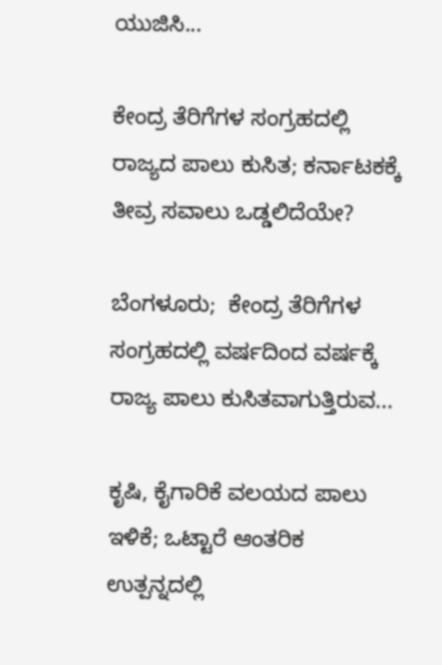ಯುಜಿಸಿ...

ಕೇಂದ್ರ ತೆರಿಗೆಗಳ ಸಂಗ್ರಹದಲ್ಲಿ ರಾಜ್ಯದ ಪಾಲು ಕುಸಿತ; ಕರ್ನಾಟಕಕ್ಕೆ ತೀವ್ರ ಸವಾಲು ಒಡ್ಡಲಿದೆಯೇ?

ಬೆಂಗಳೂರು;  ಕೇಂದ್ರ ತೆರಿಗೆಗಳ ಸಂಗ್ರಹದಲ್ಲಿ ವರ್ಷದಿಂದ ವರ್ಷಕ್ಕೆ  ರಾಜ್ಯ ಪಾಲು ಕುಸಿತವಾಗುತ್ತಿರುವ...

ಕೃಷಿ, ಕೈಗಾರಿಕೆ ವಲಯದ ಪಾಲು ಇಳಿಕೆ; ಒಟ್ಟಾರೆ ಆಂತರಿಕ ಉತ್ಪನ್ನದಲ್ಲಿ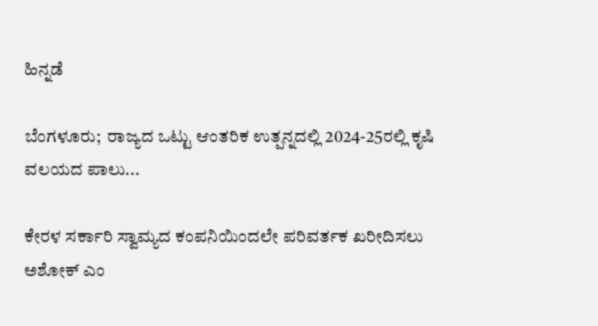ಹಿನ್ನಡೆ

ಬೆಂಗಳೂರು;  ರಾಜ್ಯದ ಒಟ್ಟು ಆಂತರಿಕ ಉತ್ಪನ್ನದಲ್ಲಿ 2024-25ರಲ್ಲಿ ಕೃಷಿ ವಲಯದ ಪಾಲು...

ಕೇರಳ ಸರ್ಕಾರಿ ಸ್ವಾಮ್ಯದ ಕಂಪನಿಯಿಂದಲೇ ಪರಿವರ್ತಕ ಖರೀದಿಸಲು ಅಶೋಕ್ ಎಂ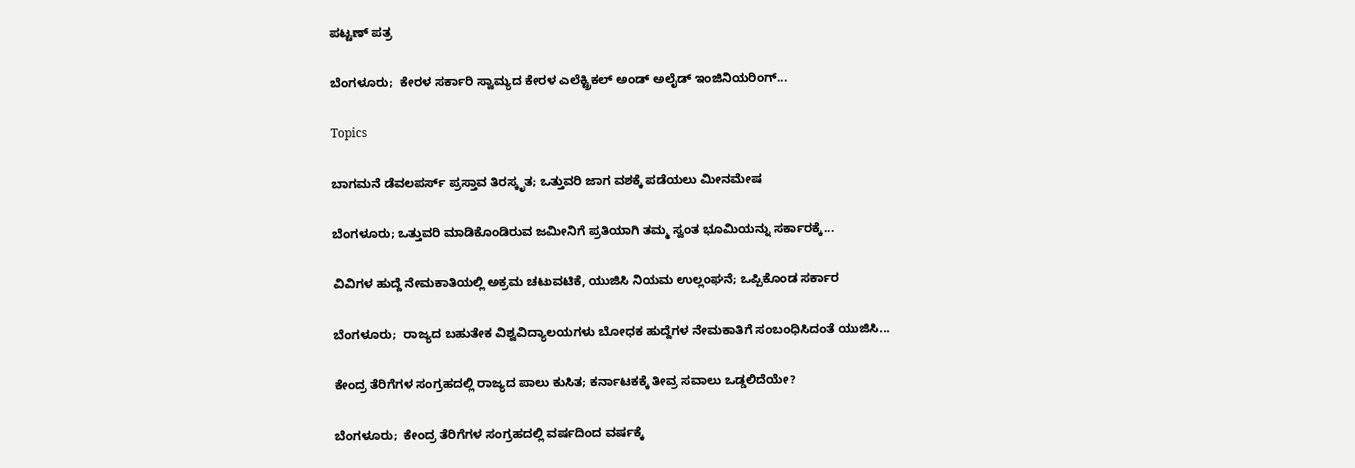ಪಟ್ಟಣ್‌ ಪತ್ರ

ಬೆಂಗಳೂರು;  ಕೇರಳ ಸರ್ಕಾರಿ ಸ್ವಾಮ್ಯದ ಕೇರಳ ಎಲೆಕ್ಟ್ರಿಕಲ್‌ ಅಂಡ್‌ ಅಲೈಡ್‌ ಇಂಜಿನಿಯರಿಂಗ್‌...

Topics

ಬಾಗಮನೆ ಡೆವಲಪರ್ಸ್‌ ಪ್ರಸ್ತಾವ ತಿರಸ್ಕೃತ; ಒತ್ತುವರಿ ಜಾಗ ವಶಕ್ಕೆ ಪಡೆಯಲು ಮೀನಮೇಷ

ಬೆಂಗಳೂರು; ಒತ್ತುವರಿ ಮಾಡಿಕೊಂಡಿರುವ ಜಮೀನಿಗೆ ಪ್ರತಿಯಾಗಿ ತಮ್ಮ ಸ್ವಂತ ಭೂಮಿಯನ್ನು ಸರ್ಕಾರಕ್ಕೆ...

ವಿವಿಗಳ ಹುದ್ದೆ ನೇಮಕಾತಿಯಲ್ಲಿ ಅಕ್ರಮ ಚಟುವಟಿಕೆ, ಯುಜಿಸಿ ನಿಯಮ ಉಲ್ಲಂಘನೆ; ಒಪ್ಪಿಕೊಂಡ ಸರ್ಕಾರ

ಬೆಂಗಳೂರು;  ರಾಜ್ಯದ ಬಹುತೇಕ ವಿಶ್ವವಿದ್ಯಾಲಯಗಳು ಬೋಧಕ ಹುದ್ದೆಗಳ ನೇಮಕಾತಿಗೆ ಸಂಬಂಧಿಸಿದಂತೆ ಯುಜಿಸಿ...

ಕೇಂದ್ರ ತೆರಿಗೆಗಳ ಸಂಗ್ರಹದಲ್ಲಿ ರಾಜ್ಯದ ಪಾಲು ಕುಸಿತ; ಕರ್ನಾಟಕಕ್ಕೆ ತೀವ್ರ ಸವಾಲು ಒಡ್ಡಲಿದೆಯೇ?

ಬೆಂಗಳೂರು;  ಕೇಂದ್ರ ತೆರಿಗೆಗಳ ಸಂಗ್ರಹದಲ್ಲಿ ವರ್ಷದಿಂದ ವರ್ಷಕ್ಕೆ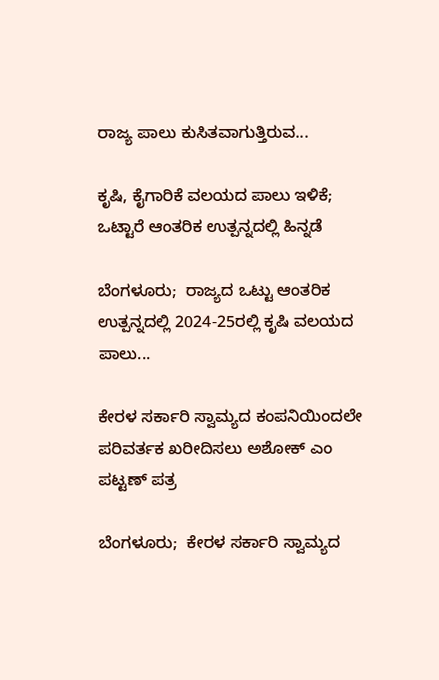ರಾಜ್ಯ ಪಾಲು ಕುಸಿತವಾಗುತ್ತಿರುವ...

ಕೃಷಿ, ಕೈಗಾರಿಕೆ ವಲಯದ ಪಾಲು ಇಳಿಕೆ; ಒಟ್ಟಾರೆ ಆಂತರಿಕ ಉತ್ಪನ್ನದಲ್ಲಿ ಹಿನ್ನಡೆ

ಬೆಂಗಳೂರು;  ರಾಜ್ಯದ ಒಟ್ಟು ಆಂತರಿಕ ಉತ್ಪನ್ನದಲ್ಲಿ 2024-25ರಲ್ಲಿ ಕೃಷಿ ವಲಯದ ಪಾಲು...

ಕೇರಳ ಸರ್ಕಾರಿ ಸ್ವಾಮ್ಯದ ಕಂಪನಿಯಿಂದಲೇ ಪರಿವರ್ತಕ ಖರೀದಿಸಲು ಅಶೋಕ್ ಎಂ ಪಟ್ಟಣ್‌ ಪತ್ರ

ಬೆಂಗಳೂರು;  ಕೇರಳ ಸರ್ಕಾರಿ ಸ್ವಾಮ್ಯದ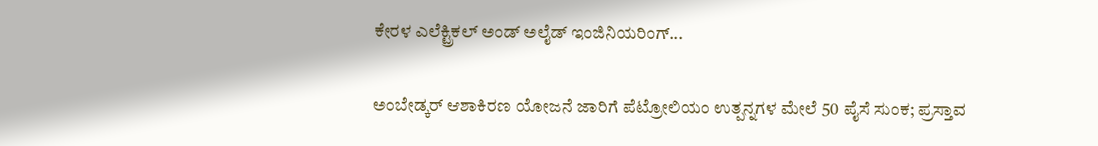ಕೇರಳ ಎಲೆಕ್ಟ್ರಿಕಲ್‌ ಅಂಡ್‌ ಅಲೈಡ್‌ ಇಂಜಿನಿಯರಿಂಗ್‌...

ಅಂಬೇಡ್ಕರ್ ಆಶಾಕಿರಣ ಯೋಜನೆ ಜಾರಿಗೆ ಪೆಟ್ರೋಲಿಯಂ ಉತ್ಪನ್ನಗಳ ಮೇಲೆ 50 ಪೈಸೆ ಸುಂಕ; ಪ್ರಸ್ತಾವ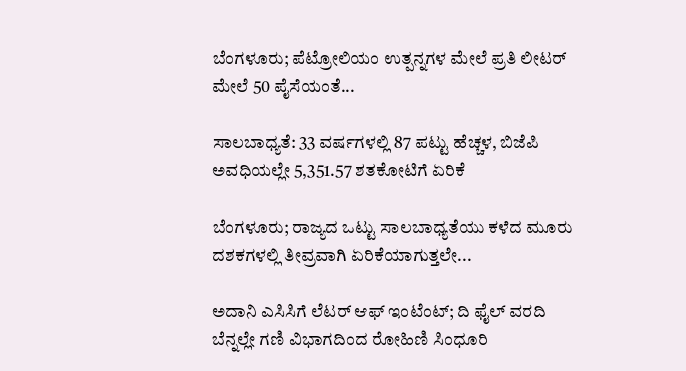ಬೆಂಗಳೂರು; ಪೆಟ್ರೋಲಿಯಂ ಉತ್ಪನ್ನಗಳ ಮೇಲೆ ಪ್ರತಿ ಲೀಟರ್ ಮೇಲೆ 50 ಪೈಸೆಯಂತೆ...

ಸಾಲಬಾಧ್ಯತೆ: 33 ವರ್ಷಗಳಲ್ಲಿ 87 ಪಟ್ಟು ಹೆಚ್ಚಳ, ಬಿಜೆಪಿ ಅವಧಿಯಲ್ಲೇ 5,351.57 ಶತಕೋಟಿಗೆ ಏರಿಕೆ

ಬೆಂಗಳೂರು; ರಾಜ್ಯದ ಒಟ್ಟು ಸಾಲಬಾಧ್ಯತೆಯು ಕಳೆದ ಮೂರು ದಶಕಗಳಲ್ಲಿ ತೀವ್ರವಾಗಿ ಏರಿಕೆಯಾಗುತ್ತಲೇ...

ಅದಾನಿ ಎಸಿಸಿಗೆ ಲೆಟರ್ ಆಫ್‌ ಇಂಟೆಂಟ್‌; ದಿ ಫೈಲ್ ವರದಿ ಬೆನ್ನಲ್ಲೇ ಗಣಿ ವಿಭಾಗದಿಂದ ರೋಹಿಣಿ ಸಿಂಧೂರಿ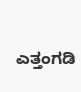ಎತ್ತಂಗಡಿ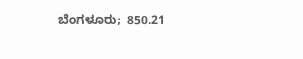ಬೆಂಗಳೂರು;  850.21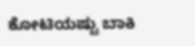ಕೋಟಿಯಷ್ಟು ಬಾಕಿ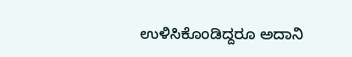ಉಳಿಸಿಕೊಂಡಿದ್ದರೂ ಅದಾನಿ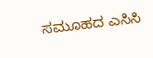ಸಮೂಹದ ಎಸಿಸಿ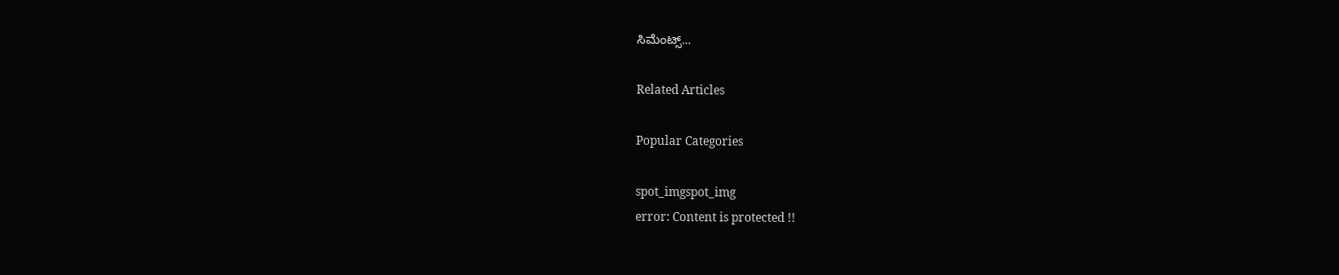ಸಿಮೆಂಟ್ಸ್‌...

Related Articles

Popular Categories

spot_imgspot_img
error: Content is protected !!